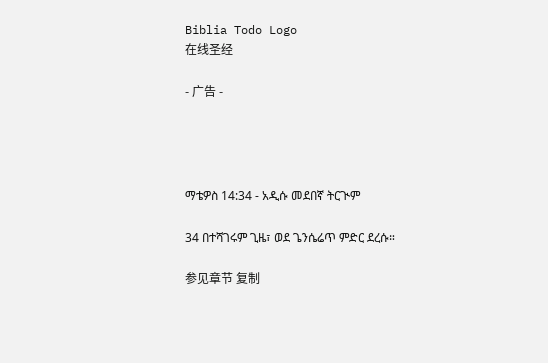Biblia Todo Logo
在线圣经

- 广告 -




ማቴዎስ 14:34 - አዲሱ መደበኛ ትርጒም

34 በተሻገሩም ጊዜ፣ ወደ ጌንሴሬጥ ምድር ደረሱ።

参见章节 复制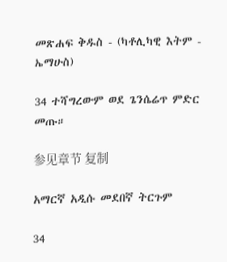መጽሐፍ ቅዱስ - (ካቶሊካዊ እትም - ኤማሁስ)

34 ተሻግረውም ወደ ጌንሴሬጥ ምድር መጡ።

参见章节 复制

አማርኛ አዲሱ መደበኛ ትርጉም

34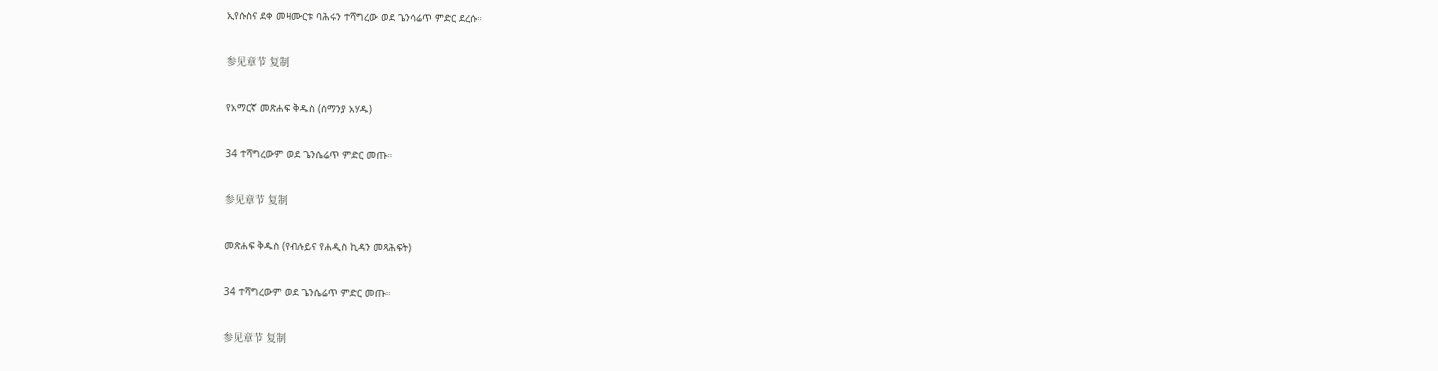ኢየሱስና ደቀ መዛሙርቱ ባሕሩን ተሻግረው ወደ ጌንሳሬጥ ምድር ደረሱ።

参见章节 复制

የአማርኛ መጽሐፍ ቅዱስ (ሰማንያ አሃዱ)

34 ተሻግረውም ወደ ጌንሴሬጥ ምድር መጡ።

参见章节 复制

መጽሐፍ ቅዱስ (የብሉይና የሐዲስ ኪዳን መጻሕፍት)

34 ተሻግረውም ወደ ጌንሴሬጥ ምድር መጡ።

参见章节 复制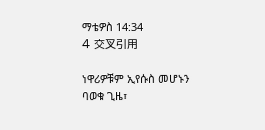ማቴዎስ 14:34
4 交叉引用

ነዋሪዎቹም ኢየሱስ መሆኑን ባወቁ ጊዜ፣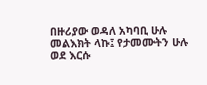በዙሪያው ወዳለ አካባቢ ሁሉ መልእክት ላኩ፤ የታመሙትን ሁሉ ወደ እርሱ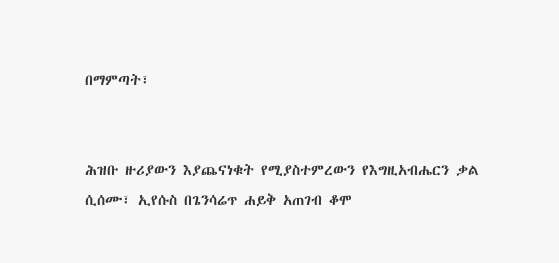በማምጣት፣


ሕዝቡ ዙሪያውን እያጨናነቁት የሚያስተምረውን የእግዚአብሔርን ቃል ሲሰሙ፣ ኢየሱስ በጌንሳሬጥ ሐይቅ አጠገብ ቆሞ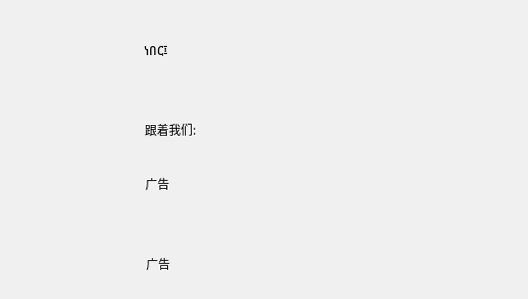ነበር፤


跟着我们:

广告


广告